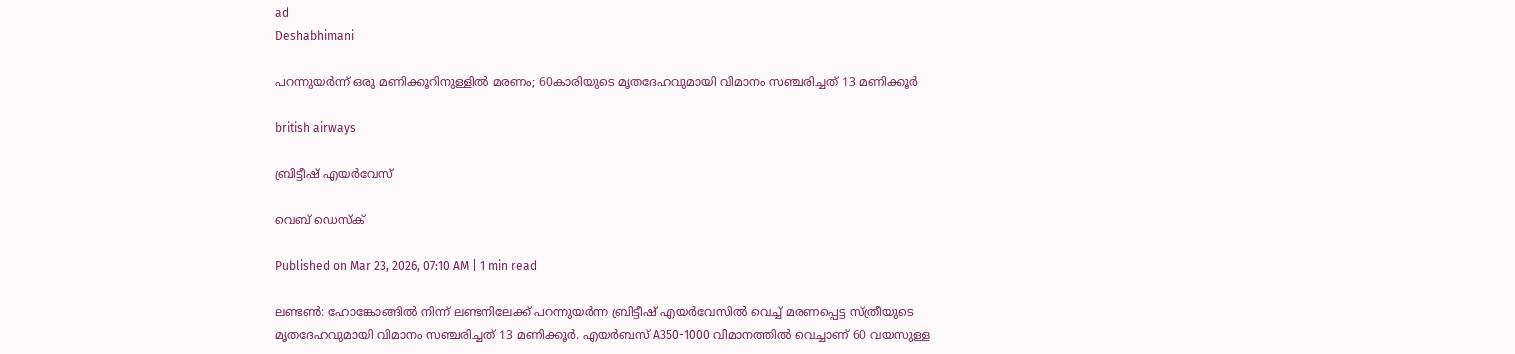ad
Deshabhimani

പറന്നുയർന്ന് ഒരു മണിക്കൂറിനുള്ളിൽ മരണം; 60കാരിയുടെ മൃതദേഹവുമായി വിമാനം സഞ്ചരിച്ചത് 13 മണിക്കൂർ

british airways

ബ്രിട്ടീഷ് എയർവേസ്

വെബ് ഡെസ്ക്

Published on Mar 23, 2026, 07:10 AM | 1 min read

ലണ്ടൺ: ഹോങ്കോങ്ങിൽ നിന്ന് ലണ്ടനിലേക്ക് പറന്നുയർന്ന ബ്രിട്ടീഷ് എയർവേസിൽ വെച്ച് മരണപ്പെട്ട സ്ത്രീയുടെ മൃതദേഹവുമായി വിമാനം സഞ്ചരിച്ചത് 13 മണിക്കൂർ. എയർബസ് A350-1000 വിമാനത്തിൽ വെച്ചാണ് 60 വയസുള്ള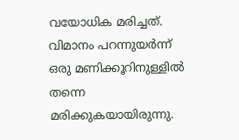വയോധിക മരിച്ചത്. വിമാനം പറന്നുയർന്ന് ഒരു മണിക്കൂറിനുള്ളിൽ തന്നെ മരിക്കുകയായിരുന്നു.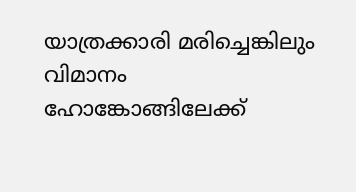യാത്രക്കാരി മരിച്ചെങ്കിലും വിമാനം ഹോങ്കോങ്ങിലേക്ക്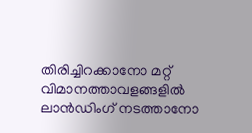തിരിച്ചിറക്കാനോ മറ്റ് വിമാനത്താവളങ്ങളിൽ ലാൻഡിംഗ് നടത്താനോ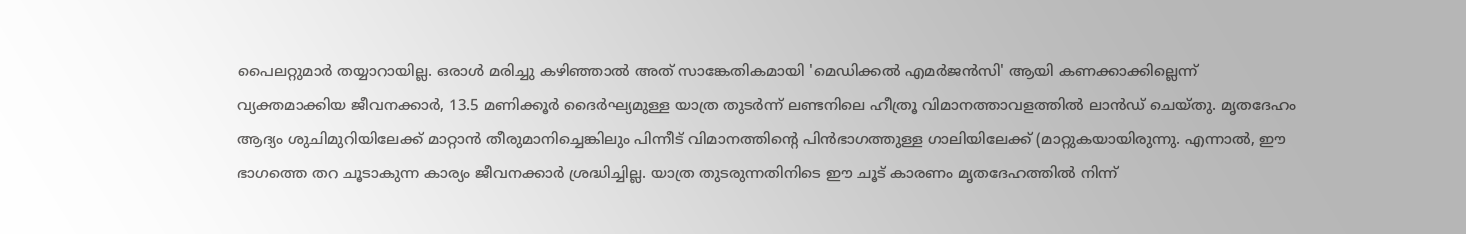പൈലറ്റുമാർ തയ്യാറായില്ല. ഒരാൾ മരിച്ചു കഴിഞ്ഞാൽ അത് സാങ്കേതികമായി 'മെഡിക്കൽ എമർജൻസി' ആയി കണക്കാക്കില്ലെന്ന് വ്യക്തമാക്കിയ ജീവനക്കാർ, 13.5 മണിക്കൂർ ദൈർഘ്യമുള്ള യാത്ര തുടർന്ന് ലണ്ടനിലെ ഹീത്രൂ വിമാനത്താവളത്തിൽ ലാൻഡ് ചെയ്തു. മൃതദേഹം ആദ്യം ശുചിമുറിയിലേക്ക് മാറ്റാൻ തീരുമാനിച്ചെങ്കിലും പിന്നീട് വിമാനത്തിന്റെ പിൻഭാഗത്തുള്ള ഗാലിയിലേക്ക് (മാറ്റുകയായിരുന്നു. എന്നാൽ, ഈ ഭാഗത്തെ തറ ചൂടാകുന്ന കാര്യം ജീവനക്കാർ ശ്രദ്ധിച്ചില്ല. യാത്ര തുടരുന്നതിനിടെ ഈ ചൂട് കാരണം മൃതദേഹത്തിൽ നിന്ന്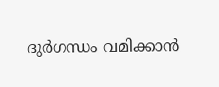ദുർഗന്ധം വമിക്കാൻ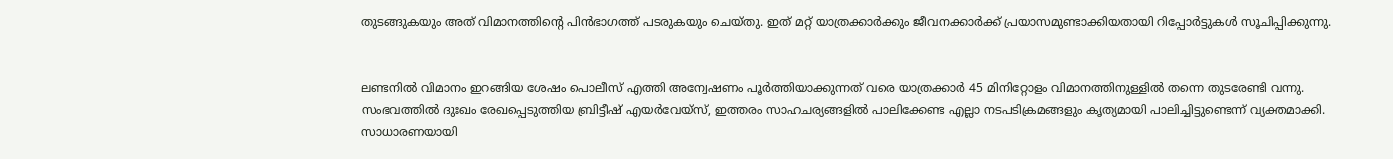തുടങ്ങുകയും അത് വിമാനത്തിന്റെ പിൻഭാഗത്ത് പടരുകയും ചെയ്തു. ഇത് മറ്റ് യാത്രക്കാർക്കും ജീവനക്കാർക്ക് പ്രയാസമുണ്ടാക്കിയതായി റിപ്പോർട്ടുകൾ സൂചിപ്പിക്കുന്നു.


ലണ്ടനിൽ വിമാനം ഇറങ്ങിയ ശേഷം പൊലീസ് എത്തി അന്വേഷണം പൂർത്തിയാക്കുന്നത് വരെ യാത്രക്കാർ 45 മിനിറ്റോളം വിമാനത്തിനുള്ളിൽ തന്നെ തുടരേണ്ടി വന്നു. സംഭവത്തിൽ ദുഃഖം രേഖപ്പെടുത്തിയ ബ്രിട്ടീഷ് എയർവേയ്‌സ്, ഇത്തരം സാഹചര്യങ്ങളിൽ പാലിക്കേണ്ട എല്ലാ നടപടിക്രമങ്ങളും കൃത്യമായി പാലിച്ചിട്ടുണ്ടെന്ന് വ്യക്തമാക്കി. സാധാരണയായി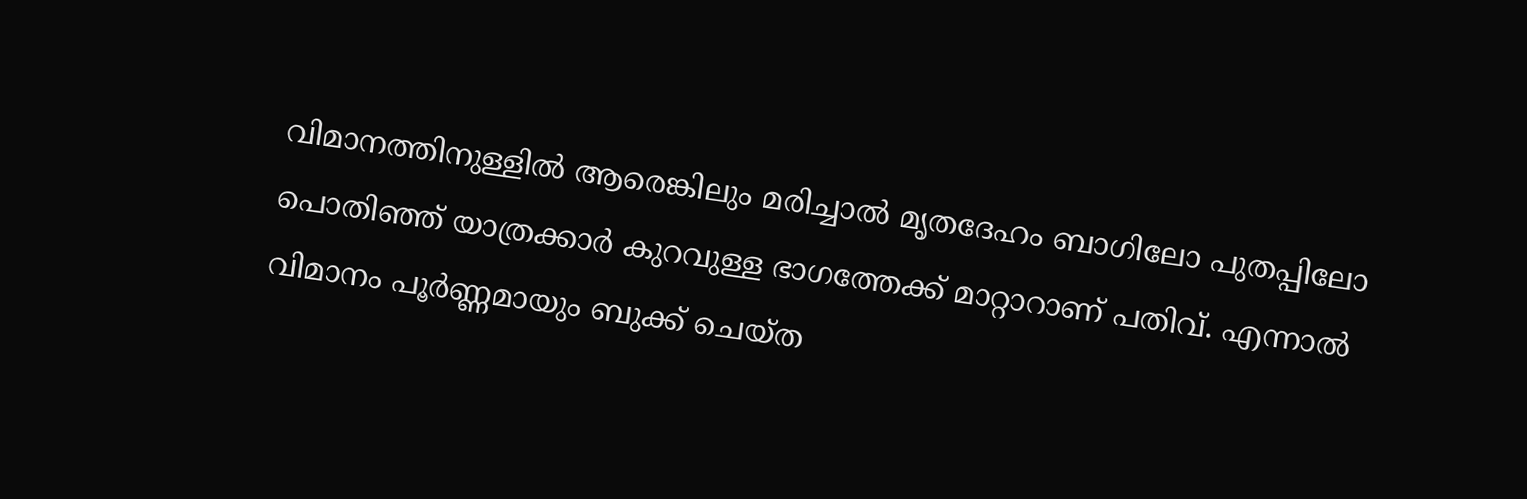വിമാനത്തിനുള്ളിൽ ആരെങ്കിലും മരിച്ചാൽ മൃതദേഹം ബാഗിലോ പുതപ്പിലോ പൊതിഞ്ഞ് യാത്രക്കാർ കുറവുള്ള ഭാഗത്തേക്ക് മാറ്റാറാണ് പതിവ്. എന്നാൽ വിമാനം പൂർണ്ണമായും ബുക്ക് ചെയ്ത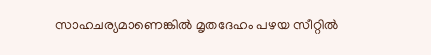സാഹചര്യമാണെങ്കിൽ മൃതദേഹം പഴയ സീറ്റിൽ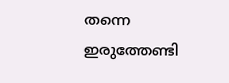തന്നെ ഇരുത്തേണ്ടി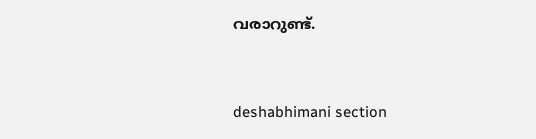വരാറുണ്ട്.



deshabhimani section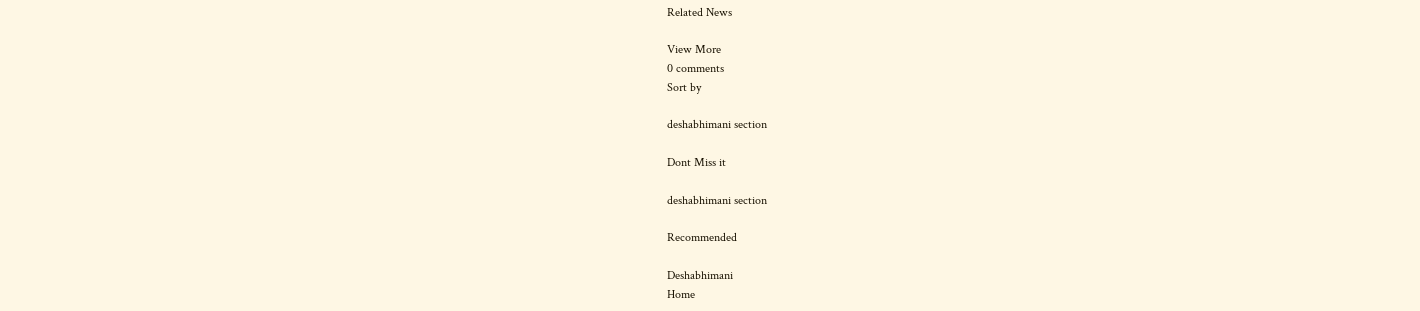Related News

View More
0 comments
Sort by

deshabhimani section

Dont Miss it

deshabhimani section

Recommended

Deshabhimani
Home